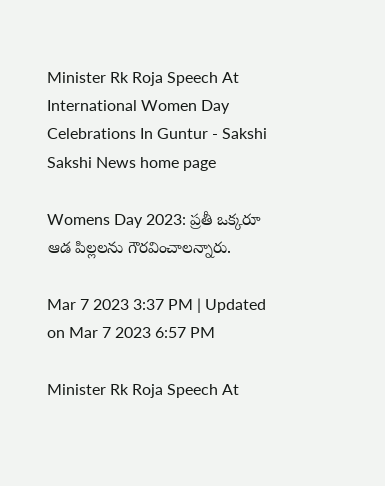Minister Rk Roja Speech At International Women Day Celebrations In Guntur - Sakshi
Sakshi News home page

Womens Day 2023: ప్రతీ ఒక్కరూ ఆడ పిల్లలను గౌరవించాలన్నారు.

Mar 7 2023 3:37 PM | Updated on Mar 7 2023 6:57 PM

Minister Rk Roja Speech At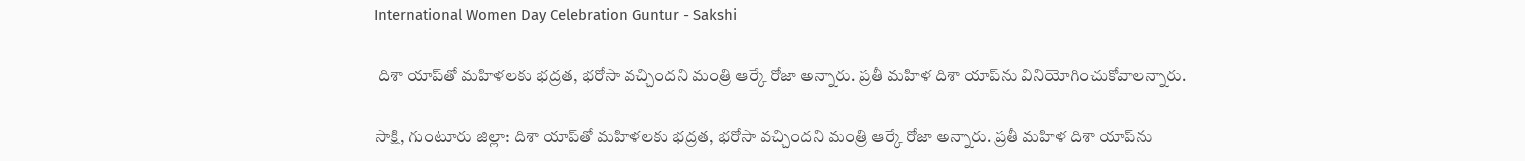International Women Day Celebration Guntur - Sakshi

 దిశా యాప్‌తో మహిళలకు భద్రత, భరోసా వచ్చిందని మంత్రి ఆర్కే రోజా అన్నారు. ప్రతీ మహిళ దిశా యాప్‌ను వినియోగించుకోవాలన్నారు.

సాక్షి, గుంటూరు జిల్లా: దిశా యాప్‌తో మహిళలకు భద్రత, భరోసా వచ్చిందని మంత్రి ఆర్కే రోజా అన్నారు. ప్రతీ మహిళ దిశా యాప్‌ను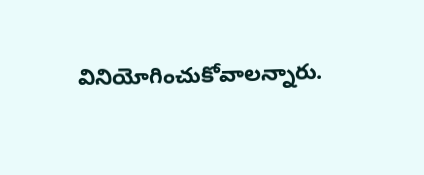వినియోగించుకోవాలన్నారు.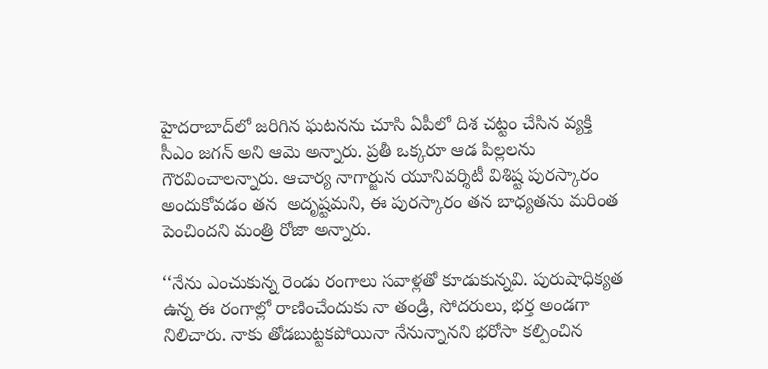హైదరాబాద్‌లో జరిగిన ఘటనను చూసి ఏపీలో దిశ చట్టం చేసిన వ్యక్తి సీఎం జగన్ అని ఆమె అన్నారు. ప్రతీ ఒక్కరూ ఆడ పిల్లలను గౌరవించాలన్నారు. ఆచార్య నాగార్జున యూనివర్శిటీ విశిష్ట పురస్కారం అందుకోవడం తన  అదృష్టమని, ఈ పురస్కారం తన బాధ్యతను మరింత పెంచిందని మంత్రి రోజా అన్నారు.

‘‘నేను ఎంచుకున్న రెండు రంగాలు సవాళ్లతో కూడుకున్నవి. పురుషాధిక్యత ఉన్న ఈ రంగాల్లో రాణించేందుకు నా తండ్రి, సోదరులు, భర్త అండగా నిలిచారు. నాకు తోడబుట్టకపోయినా నేనున్నానని భరోసా కల్పించిన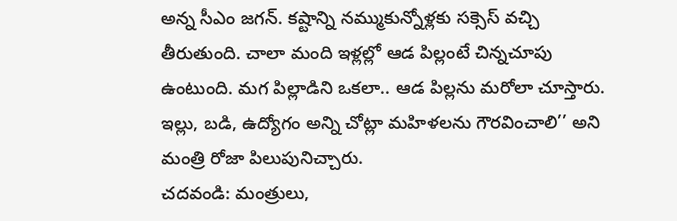అన్న సీఎం జగన్‌. కష్టాన్ని నమ్ముకున్నోళ్లకు సక్సెస్ వచ్చి తీరుతుంది. చాలా మంది ఇళ్లల్లో ఆడ పిల్లంటే చిన్నచూపు ఉంటుంది. మగ పిల్లాడిని ఒకలా.. ఆడ పిల్లను మరోలా చూస్తారు. ఇల్లు, బడి, ఉద్యోగం అన్ని చోట్లా మహిళలను గౌరవించాలి’’ అని మంత్రి రోజా పిలుపునిచ్చారు.
చదవండి: మంత్రులు,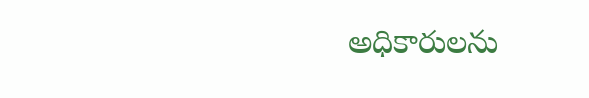అధికారులను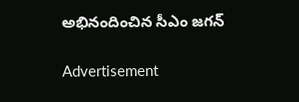అభినందించిన సీఎం జగన్‌

Advertisement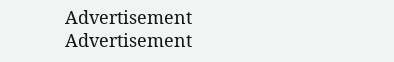Advertisement
Advertisement